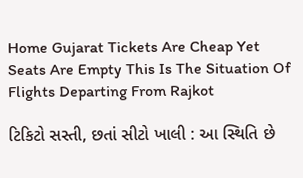Home Gujarat Tickets Are Cheap Yet Seats Are Empty This Is The Situation Of Flights Departing From Rajkot

ટિકિટો સસ્તી, છતાં સીટો ખાલી : આ સ્થિતિ છે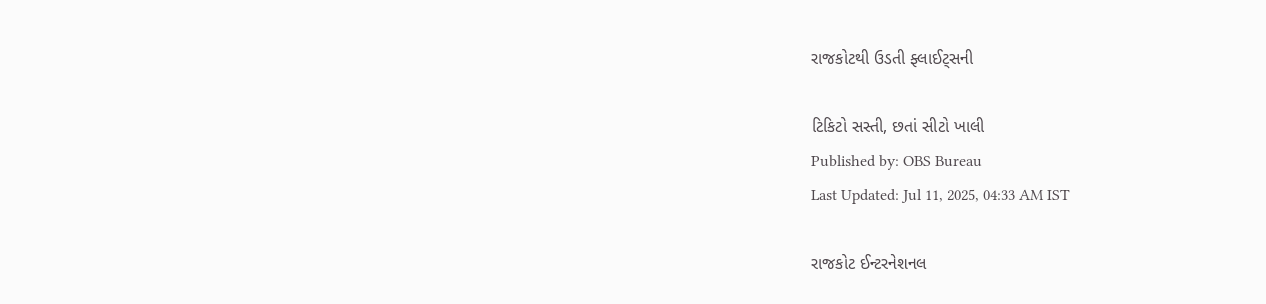રાજકોટથી ઉડતી ફ્લાઈટ્સની

ટિકિટો સસ્તી, છતાં સીટો ખાલી
Published by: OBS Bureau
Last Updated: Jul 11, 2025, 04:33 AM IST

રાજકોટ ઈન્ટરનેશનલ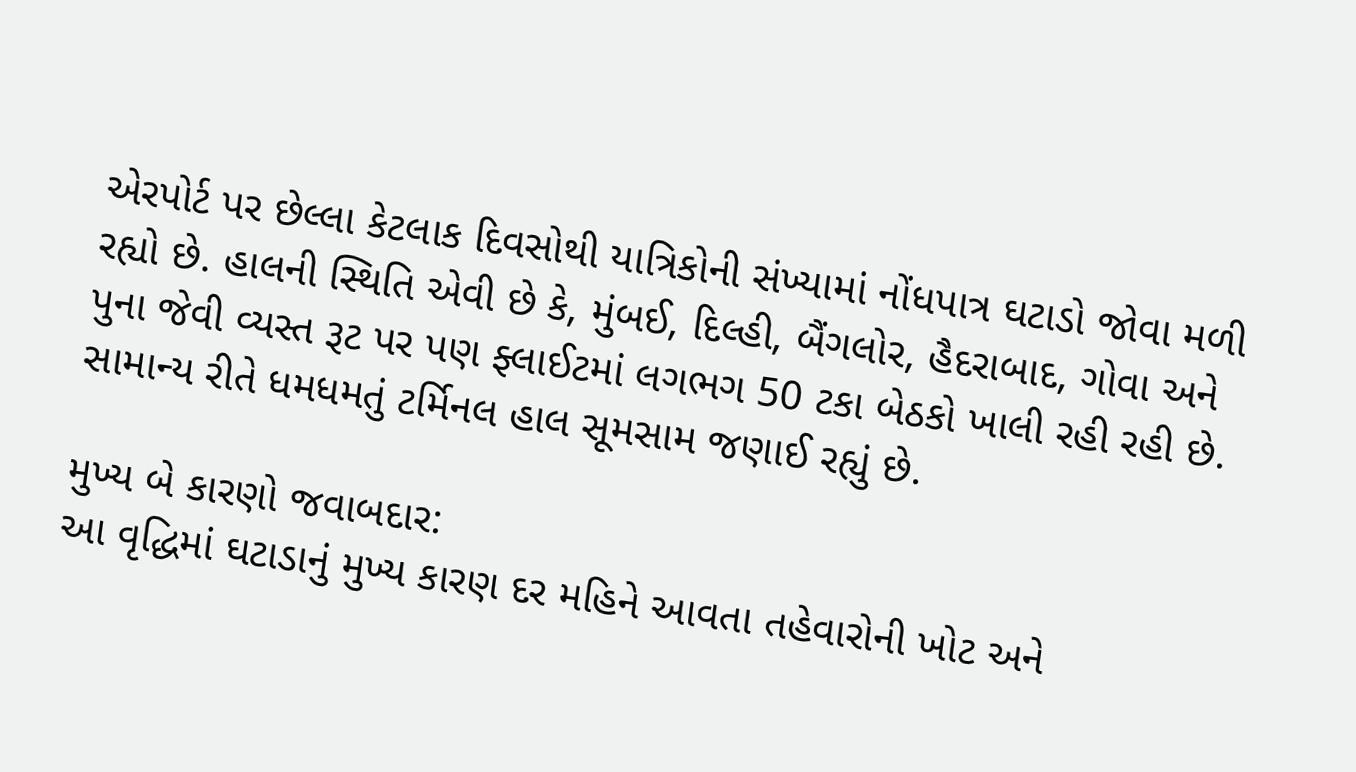એરપોર્ટ પર છેલ્લા કેટલાક દિવસોથી યાત્રિકોની સંખ્યામાં નોંધપાત્ર ઘટાડો જોવા મળી રહ્યો છે. હાલની સ્થિતિ એવી છે કે, મુંબઈ, દિલ્હી, બૈંગલોર, હૈદરાબાદ, ગોવા અને પુના જેવી વ્યસ્ત રૂટ પર પણ ફ્લાઈટમાં લગભગ 50 ટકા બેઠકો ખાલી રહી રહી છે. સામાન્ય રીતે ધમધમતું ટર્મિનલ હાલ સૂમસામ જણાઈ રહ્યું છે.

મુખ્ય બે કારણો જવાબદાર:
આ વૃદ્ધિમાં ઘટાડાનું મુખ્ય કારણ દર મહિને આવતા તહેવારોની ખોટ અને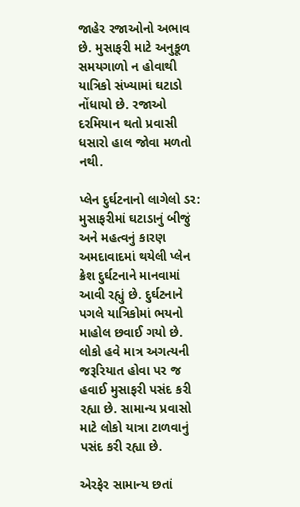જાહેર રજાઓનો અભાવ છે. મુસાફરી માટે અનુકૂળ સમયગાળો ન હોવાથી યાત્રિકો સંખ્યામાં ઘટાડો નોંધાયો છે. રજાઓ દરમિયાન થતો પ્રવાસી ધસારો હાલ જોવા મળતો નથી.

પ્લેન દુર્ઘટનાનો લાગેલો ડર:
મુસાફરીમાં ઘટાડાનું બીજું અને મહત્વનું કારણ અમદાવાદમાં થયેલી પ્લેન ક્રેશ દુર્ઘટનાને માનવામાં આવી રહ્યું છે. દુર્ઘટનાને પગલે યાત્રિકોમાં ભયનો માહોલ છવાઈ ગયો છે. લોકો હવે માત્ર અગત્યની જરૂરિયાત હોવા પર જ હવાઈ મુસાફરી પસંદ કરી રહ્યા છે. સામાન્ય પ્રવાસો માટે લોકો યાત્રા ટાળવાનું પસંદ કરી રહ્યા છે.

એરફેર સામાન્ય છતાં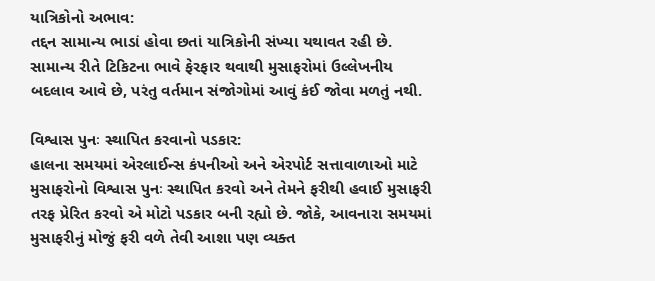યાત્રિકોનો અભાવ:
તદ્દન સામાન્ય ભાડાં હોવા છતાં યાત્રિકોની સંખ્યા યથાવત રહી છે. સામાન્ય રીતે ટિકિટના ભાવે ફેરફાર થવાથી મુસાફરોમાં ઉલ્લેખનીય બદલાવ આવે છે, પરંતુ વર્તમાન સંજોગોમાં આવું કંઈ જોવા મળતું નથી.

વિશ્વાસ પુનઃ સ્થાપિત કરવાનો પડકાર:
હાલના સમયમાં એરલાઈન્સ કંપનીઓ અને એરપોર્ટ સત્તાવાળાઓ માટે મુસાફરોનો વિશ્વાસ પુનઃ સ્થાપિત કરવો અને તેમને ફરીથી હવાઈ મુસાફરી તરફ પ્રેરિત કરવો એ મોટો પડકાર બની રહ્યો છે. જોકે, આવનારા સમયમાં મુસાફરીનું મોજું ફરી વળે તેવી આશા પણ વ્યક્ત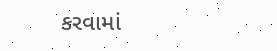કરવામાં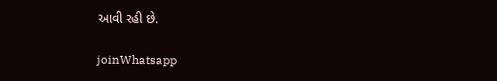આવી રહી છે.

joinWhatsapp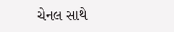ચેનલ સાથે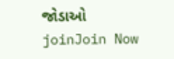જોડાઓ
joinJoin Now